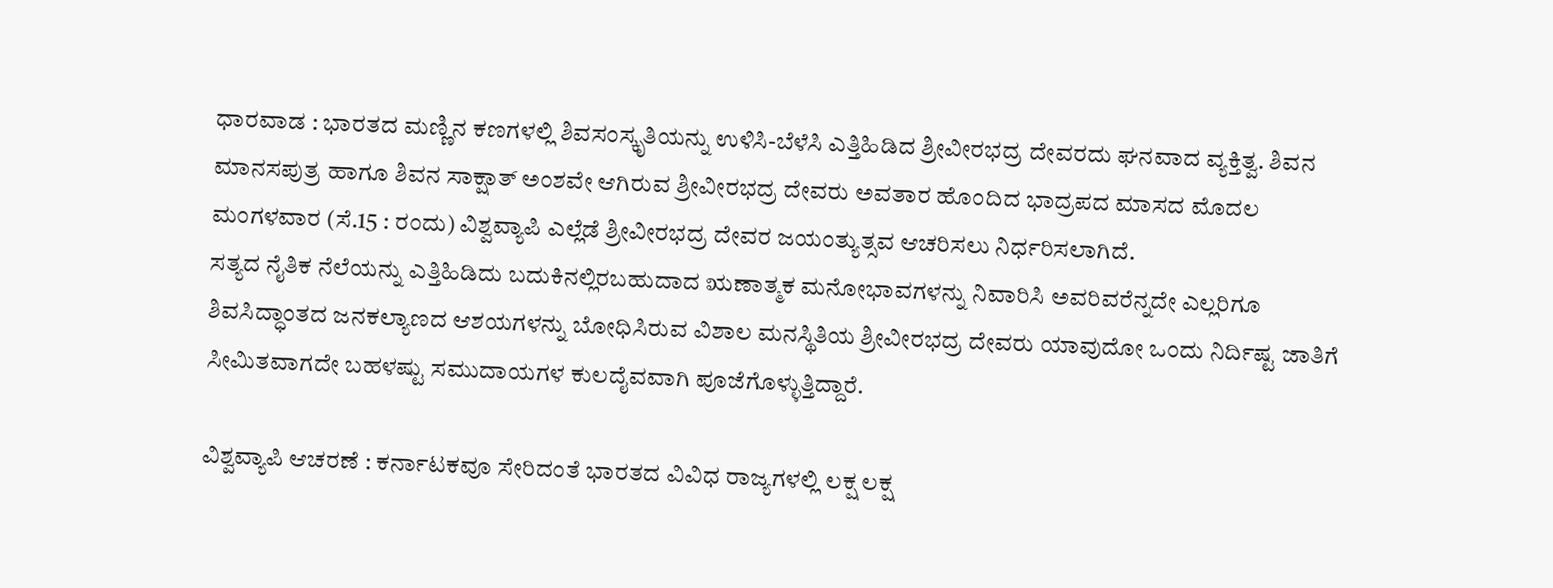ಧಾರವಾಡ : ಭಾರತದ ಮಣ್ಣಿನ ಕಣಗಳಲ್ಲಿ ಶಿವಸಂಸ್ಕೃತಿಯನ್ನು ಉಳಿಸಿ-ಬೆಳೆಸಿ ಎತ್ತಿಹಿಡಿದ ಶ್ರೀವೀರಭದ್ರ ದೇವರದು ಘನವಾದ ವ್ಯಕ್ತಿತ್ವ. ಶಿವನ ಮಾನಸಪುತ್ರ ಹಾಗೂ ಶಿವನ ಸಾಕ್ಷಾತ್ ಅಂಶವೇ ಆಗಿರುವ ಶ್ರೀವೀರಭದ್ರ ದೇವರು ಅವತಾರ ಹೊಂದಿದ ಭಾದ್ರಪದ ಮಾಸದ ಮೊದಲ ಮಂಗಳವಾರ (ಸೆ.15 : ರಂದು) ವಿಶ್ವವ್ಯಾಪಿ ಎಲ್ಲೆಡೆ ಶ್ರೀವೀರಭದ್ರ ದೇವರ ಜಯಂತ್ಯುತ್ಸವ ಆಚರಿಸಲು ನಿರ್ಧರಿಸಲಾಗಿದೆ.
ಸತ್ಯದ ನೈತಿಕ ನೆಲೆಯನ್ನು ಎತ್ತಿಹಿಡಿದು ಬದುಕಿನಲ್ಲಿರಬಹುದಾದ ಋಣಾತ್ಮಕ ಮನೋಭಾವಗಳನ್ನು ನಿವಾರಿಸಿ ಅವರಿವರೆನ್ನದೇ ಎಲ್ಲರಿಗೂ ಶಿವಸಿದ್ಧಾಂತದ ಜನಕಲ್ಯಾಣದ ಆಶಯಗಳನ್ನು ಬೋಧಿಸಿರುವ ವಿಶಾಲ ಮನಸ್ಥಿತಿಯ ಶ್ರೀವೀರಭದ್ರ ದೇವರು ಯಾವುದೋ ಒಂದು ನಿರ್ದಿಷ್ಟ ಜಾತಿಗೆ ಸೀಮಿತವಾಗದೇ ಬಹಳಷ್ಟು ಸಮುದಾಯಗಳ ಕುಲದೈವವಾಗಿ ಪೂಜೆಗೊಳ್ಳುತ್ತಿದ್ದಾರೆ.

ವಿಶ್ವವ್ಯಾಪಿ ಆಚರಣೆ : ಕರ್ನಾಟಕವೂ ಸೇರಿದಂತೆ ಭಾರತದ ವಿವಿಧ ರಾಜ್ಯಗಳಲ್ಲಿ ಲಕ್ಷ ಲಕ್ಷ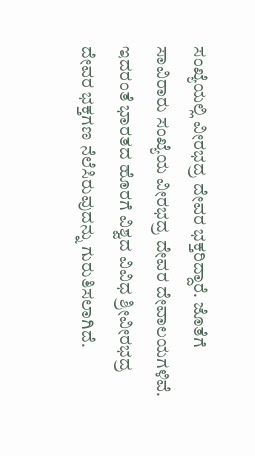ಸಂಖ್ಯೆಯಲ್ಲಿ ವೀರಭದ್ರ ದೇವರ ಭಕ್ತರಿದ್ದಾರೆ. ಜೊತೆಗೆ ಸಾವಿರಾರು ಸಂಖ್ಯೆಯ ವೀರಭದ್ರ ದೇವರ ದೇವಾಲಯಗಳಿವೆ. ಇದರಂತೆ ಭಾರತದ ಹೊರಗೆ ವಿಶ್ವದ ವಿವಿಧ ಶ್ರೀವೀರಭದ್ರ ದೇವರ ಭಕ್ತಗಣ ನೆಲೆಸಿರುವುದನ್ನು ಗುರುತಿಸಲಾಗಿದೆ.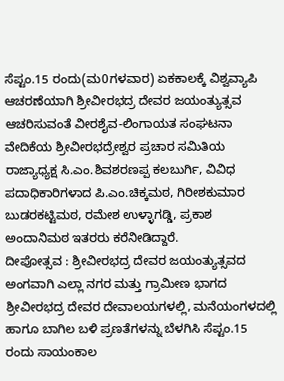ಸೆಪ್ಟಂ.15 ರಂದು(ಮ0ಗಳವಾರ) ಏಕಕಾಲಕ್ಕೆ ವಿಶ್ವವ್ಯಾಪಿ ಆಚರಣೆಯಾಗಿ ಶ್ರೀವೀರಭದ್ರ ದೇವರ ಜಯಂತ್ಯುತ್ಸವ ಆಚರಿಸುವಂತೆ ವೀರಶೈವ-ಲಿಂಗಾಯತ ಸಂಘಟನಾ ವೇದಿಕೆಯ ಶ್ರೀವೀರಭದ್ರೇಶ್ವರ ಪ್ರಚಾರ ಸಮಿತಿಯ ರಾಜ್ಯಾಧ್ಯಕ್ಷ ಸಿ.ಎಂ.ಶಿವಶರಣಪ್ಪ ಕಲಬುರ್ಗಿ, ವಿವಿಧ ಪದಾಧಿಕಾರಿಗಳಾದ ಪಿ.ಎಂ.ಚಿಕ್ಕಮಠ, ಗಿರೀಶಕುಮಾರ ಬುಡರಕಟ್ಟಿಮಠ, ರಮೇಶ ಉಳ್ಳಾಗಡ್ಡಿ, ಪ್ರಕಾಶ ಅಂದಾನಿಮಠ ಇತರರು ಕರೆನೀಡಿದ್ದಾರೆ.
ದೀಪೋತ್ಸವ : ಶ್ರೀವೀರಭದ್ರ ದೇವರ ಜಯಂತ್ಯುತ್ಸವದ ಅಂಗವಾಗಿ ಎಲ್ಲಾ ನಗರ ಮತ್ತು ಗ್ರಾಮೀಣ ಭಾಗದ ಶ್ರೀವೀರಭದ್ರ ದೇವರ ದೇವಾಲಯಗಳಲ್ಲಿ, ಮನೆಯಂಗಳದಲ್ಲಿ ಹಾಗೂ ಬಾಗಿಲ ಬಳಿ ಪ್ರಣತೆಗಳನ್ನು ಬೆಳಗಿಸಿ ಸೆಪ್ಟಂ.15 ರಂದು ಸಾಯಂಕಾಲ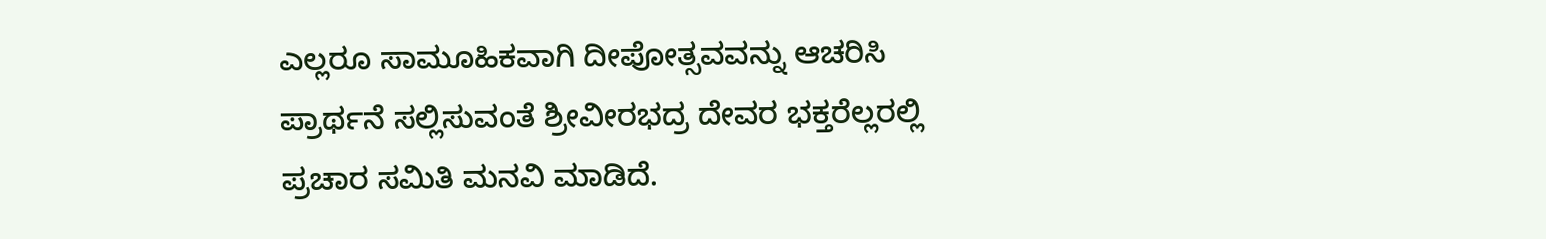ಎಲ್ಲರೂ ಸಾಮೂಹಿಕವಾಗಿ ದೀಪೋತ್ಸವವನ್ನು ಆಚರಿಸಿ ಪ್ರಾರ್ಥನೆ ಸಲ್ಲಿಸುವಂತೆ ಶ್ರೀವೀರಭದ್ರ ದೇವರ ಭಕ್ತರೆಲ್ಲರಲ್ಲಿ ಪ್ರಚಾರ ಸಮಿತಿ ಮನವಿ ಮಾಡಿದೆ.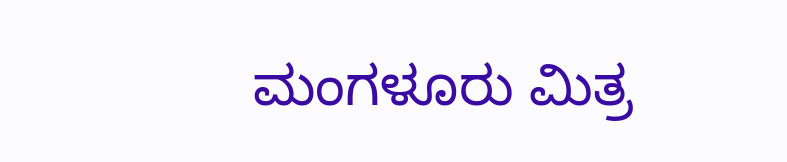ಮಂಗಳೂರು ಮಿತ್ರ